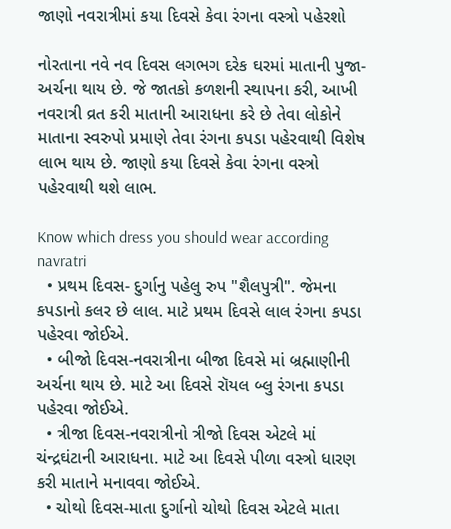જાણો નવરાત્રીમાં કયા દિવસે કેવા રંગના વસ્ત્રો પહેરશો

નોરતાના નવે નવ દિવસ લગભગ દરેક ઘરમાં માતાની પુજા-અર્ચના થાય છે. જે જાતકો કળશની સ્થાપના કરી, આખી નવરાત્રી વ્રત કરી માતાની આરાધના કરે છે તેવા લોકોને માતાના સ્વરુપો પ્રમાણે તેવા રંગના કપડા પહેરવાથી વિશેષ લાભ થાય છે. જાણો કયા દિવસે કેવા રંગના વસ્ત્રો પહેરવાથી થશે લાભ.

Know which dress you should wear according navratri
  • પ્રથમ દિવસ- દુર્ગાનુ પહેલુ રુપ "શૈલપુત્રી". જેમના કપડાનો કલર છે લાલ. માટે પ્રથમ દિવસે લાલ રંગના કપડા પહેરવા જોઈએ.
  • બીજો દિવસ-નવરાત્રીના બીજા દિવસે માં બ્રહ્માણીની અર્ચના થાય છે. માટે આ દિવસે રૉયલ બ્લુ રંગના કપડા પહેરવા જોઈએ.
  • ત્રીજા દિવસ-નવરાત્રીનો ત્રીજો દિવસ એટલે માં ચંન્દ્રઘંટાની આરાધના. માટે આ દિવસે પીળા વસ્ત્રો ધારણ કરી માતાને મનાવવા જોઈએ.
  • ચોથો દિવસ-માતા દુર્ગાનો ચોથો દિવસ એટલે માતા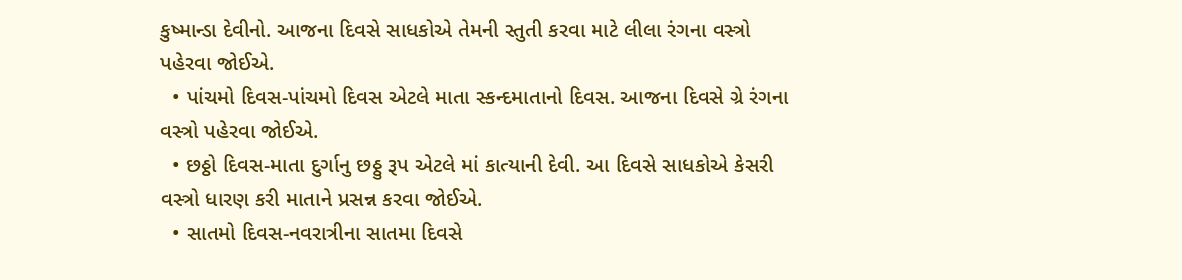કુષ્માન્ડા દેવીનો. આજના દિવસે સાધકોએ તેમની સ્તુતી કરવા માટે લીલા રંગના વસ્ત્રો પહેરવા જોઈએ.
  • પાંચમો દિવસ-પાંચમો દિવસ એટલે માતા સ્કન્દમાતાનો દિવસ. આજના દિવસે ગ્રે રંગના વસ્ત્રો પહેરવા જોઈએ.
  • છઠ્ઠો દિવસ-માતા દુર્ગાનુ છઠ્ઠુ રૂપ એટલે માં કાત્યાની દેવી. આ દિવસે સાધકોએ કેસરી વસ્ત્રો ધારણ કરી માતાને પ્રસન્ન કરવા જોઈએ.
  • સાતમો દિવસ-નવરાત્રીના સાતમા દિવસે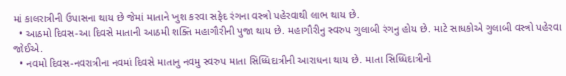માં કાલરાત્રીની ઉપાસના થાય છે જેમાં માતાને ખુશ કરવા સફેદ રંગના વસ્ત્રો પહેરવાથી લાભ થાય છે.
  • આઠમો દિવસ-આ દિવસે માતાની આઠમી શક્તિ મહાગૌરીની પુજા થાય છે. મહાગૌરીનુ સ્વરુપ ગુલાબી રંગનુ હોય છે. માટે સાધકોએ ગુલાબી વસ્ત્રો પહેરવા જોઈએ.
  • નવમો દિવસ-નવરાત્રીના નવમાં દિવસે માતાનુ નવમુ સ્વરુપ માતા સિધ્ધિદાત્રીની આરાધના થાય છે. માતા સિધ્ધિદાત્રીનો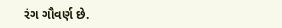રંગ ગૌવર્ણ છે.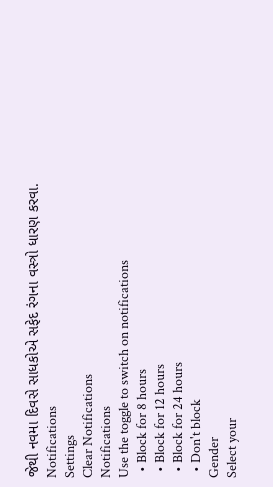જેથી નવમા દિવસે સાધકોએ સફેદ રંગના વસ્ત્રો ધારણ કરવા.
Notifications
Settings
Clear Notifications
Notifications
Use the toggle to switch on notifications
  • Block for 8 hours
  • Block for 12 hours
  • Block for 24 hours
  • Don't block
Gender
Select your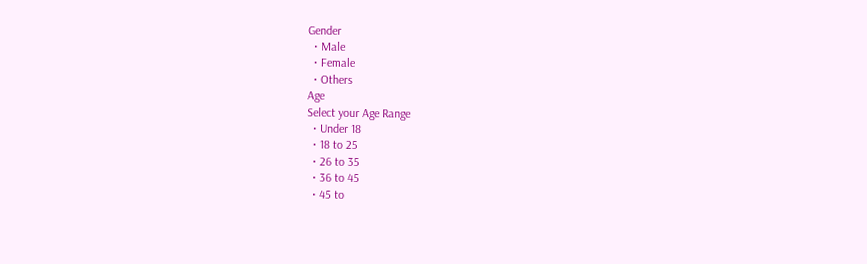Gender
  • Male
  • Female
  • Others
Age
Select your Age Range
  • Under 18
  • 18 to 25
  • 26 to 35
  • 36 to 45
  • 45 to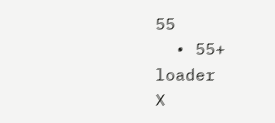55
  • 55+
loader
X